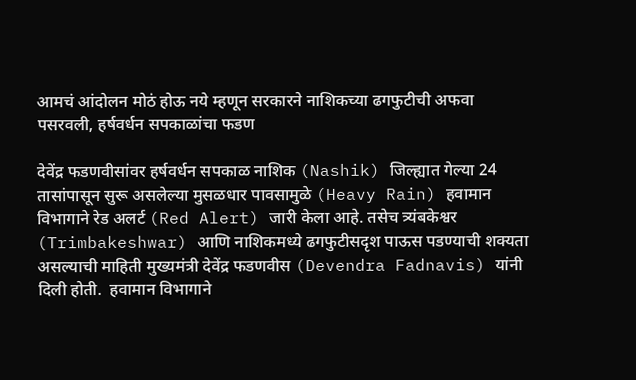आमचं आंदोलन मोठं होऊ नये म्हणून सरकारने नाशिकच्या ढगफुटीची अफवा पसरवली, हर्षवर्धन सपकाळांचा फडण

देवेंद्र फडणवीसांवर हर्षवर्धन सपकाळ नाशिक (Nashik) जिल्ह्यात गेल्या 24 तासांपासून सुरू असलेल्या मुसळधार पावसामुळे (Heavy Rain) हवामान विभागाने रेड अलर्ट (Red Alert) जारी केला आहे. तसेच त्र्यंबकेश्वर (Trimbakeshwar) आणि नाशिकमध्ये ढगफुटीसदृश पाऊस पडण्याची शक्यता असल्याची माहिती मुख्यमंत्री देवेंद्र फडणवीस (Devendra Fadnavis) यांनी दिली होती.  हवामान विभागाने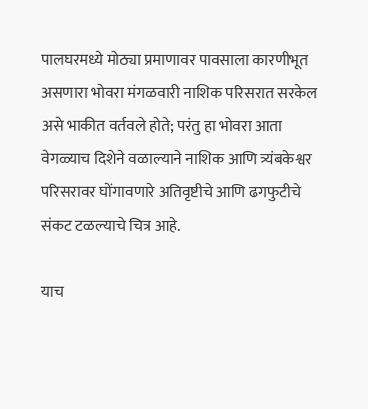पालघरमध्ये मोठ्या प्रमाणावर पावसाला कारणीभूत असणारा भोवरा मंगळवारी नाशिक परिसरात सरकेल असे भाकीत वर्तवले होते; परंतु हा भोवरा आता वेगळ्याच दिशेने वळाल्याने नाशिक आणि त्र्यंबकेश्वर परिसरावर घोंगावणारे अतिवृष्टीचे आणि ढगफुटीचे संकट टळल्याचे चित्र आहे.

याच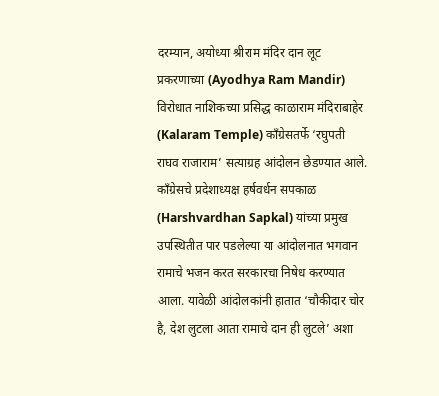दरम्यान, अयोध्या श्रीराम मंदिर दान लूट प्रकरणाच्या (Ayodhya Ram Mandir) विरोधात नाशिकच्या प्रसिद्ध काळाराम मंदिराबाहेर (Kalaram Temple) काँग्रेसतर्फे ‘रघुपती राघव राजाराम’ सत्याग्रह आंदोलन छेडण्यात आले. काँग्रेसचे प्रदेशाध्यक्ष हर्षवर्धन सपकाळ (Harshvardhan Sapkal) यांच्या प्रमुख उपस्थितीत पार पडलेल्या या आंदोलनात भगवान रामाचे भजन करत सरकारचा निषेध करण्यात आला. यावेळी आंदोलकांनी हातात ‘चौकीदार चोर है, देश लुटला आता रामाचे दान ही लुटले’ अशा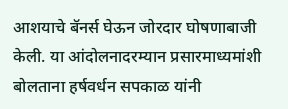आशयाचे बॅनर्स घेऊन जोरदार घोषणाबाजी केली. या आंदोलनादरम्यान प्रसारमाध्यमांशी बोलताना हर्षवर्धन सपकाळ यांनी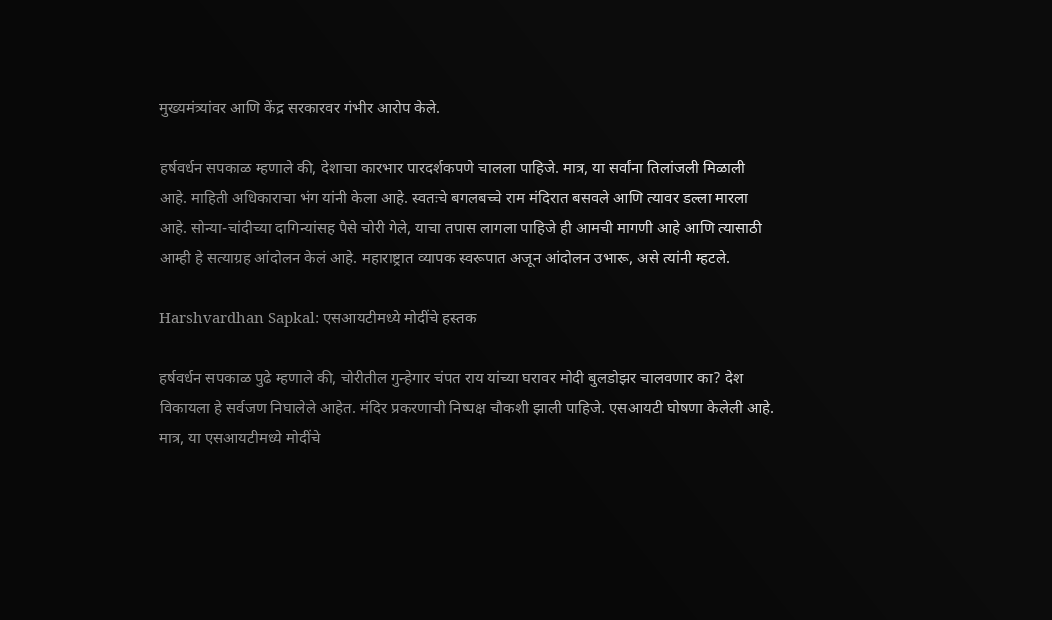मुख्यमंत्र्यांवर आणि केंद्र सरकारवर गंभीर आरोप केले.

हर्षवर्धन सपकाळ म्हणाले की, देशाचा कारभार पारदर्शकपणे चालला पाहिजे. मात्र, या सर्वांना तिलांजली मिळाली आहे. माहिती अधिकाराचा भंग यांनी केला आहे. स्वतःचे बगलबच्चे राम मंदिरात बसवले आणि त्यावर डल्ला मारला आहे. सोन्या-चांदीच्या दागिन्यांसह पैसे चोरी गेले, याचा तपास लागला पाहिजे ही आमची मागणी आहे आणि त्यासाठी आम्ही हे सत्याग्रह आंदोलन केलं आहे. महाराष्ट्रात व्यापक स्वरूपात अजून आंदोलन उभारू, असे त्यांनी म्हटले.

Harshvardhan Sapkal: एसआयटीमध्ये मोदींचे हस्तक

हर्षवर्धन सपकाळ पुढे म्हणाले की, चोरीतील गुन्हेगार चंपत राय यांच्या घरावर मोदी बुलडोझर चालवणार का? देश विकायला हे सर्वजण निघालेले आहेत. मंदिर प्रकरणाची निष्पक्ष चौकशी झाली पाहिजे. एसआयटी घोषणा केलेली आहे. मात्र, या एसआयटीमध्ये मोदींचे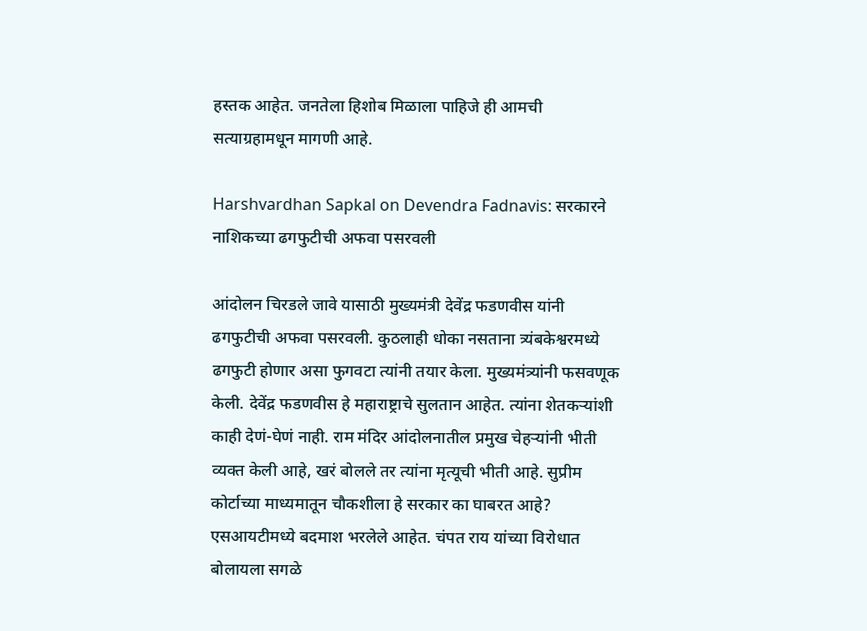हस्तक आहेत. जनतेला हिशोब मिळाला पाहिजे ही आमची सत्याग्रहामधून मागणी आहे.

Harshvardhan Sapkal on Devendra Fadnavis: सरकारने नाशिकच्या ढगफुटीची अफवा पसरवली

आंदोलन चिरडले जावे यासाठी मुख्यमंत्री देवेंद्र फडणवीस यांनी ढगफुटीची अफवा पसरवली. कुठलाही धोका नसताना त्र्यंबकेश्वरमध्ये ढगफुटी होणार असा फुगवटा त्यांनी तयार केला. मुख्यमंत्र्यांनी फसवणूक केली. देवेंद्र फडणवीस हे महाराष्ट्राचे सुलतान आहेत. त्यांना शेतकऱ्यांशी काही देणं-घेणं नाही. राम मंदिर आंदोलनातील प्रमुख चेहऱ्यांनी भीती व्यक्त केली आहे, खरं बोलले तर त्यांना मृत्यूची भीती आहे. सुप्रीम कोर्टाच्या माध्यमातून चौकशीला हे सरकार का घाबरत आहे? एसआयटीमध्ये बदमाश भरलेले आहेत. चंपत राय यांच्या विरोधात बोलायला सगळे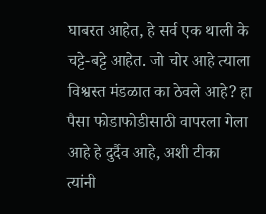घाबरत आहेत, हे सर्व एक थाली के  चट्टे-बट्टे आहेत. जो चोर आहे त्याला विश्वस्त मंडळात का ठेवले आहे? हा पैसा फोडाफोडीसाठी वापरला गेला आहे हे दुर्दैव आहे, अशी टीका त्यांनी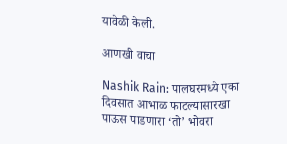यावेळी केली.

आणखी वाचा

Nashik Rain: पालघरमध्ये एका दिवसात आभाळ फाटल्यासारखा पाऊस पाडणारा ‘तो’ भोवरा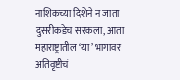नाशिकच्या दिशेने न जाता दुसरीकडेच सरकला, आता महाराष्ट्रातील ‘या’ भागावर अतिवृष्टीचं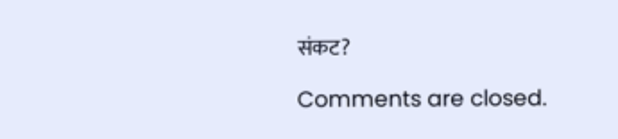संकट?

Comments are closed.